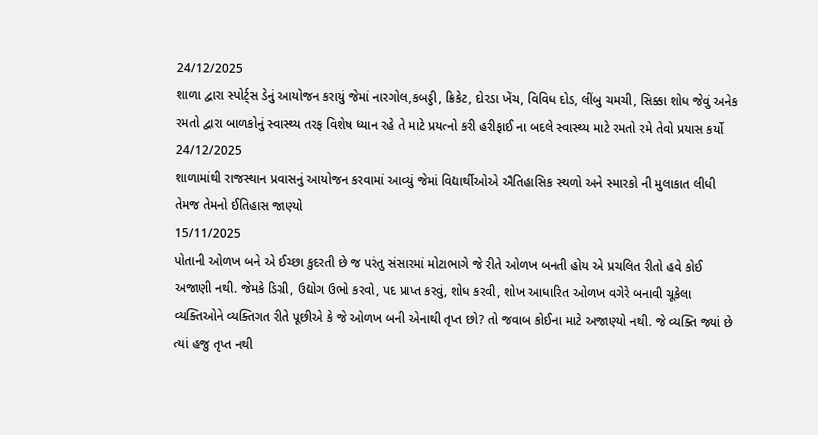24/12/2025
શાળા દ્વારા સ્પોર્ટ્સ ડેનું આયોજન કરાયું જેમાં નારગોલ,કબડ્ડી, ક્રિકેટ, દોરડા ખેંચ, વિવિધ દોડ, લીંબુ ચમચી, સિક્કા શોધ જેવું અનેક રમતો દ્વારા બાળકોનું સ્વાસ્થ્ય તરફ વિશેષ ધ્યાન રહે તે માટે પ્રયત્નો કરી હરીફાઈ ના બદલે સ્વાસ્થ્ય માટે રમતો રમે તેવો પ્રયાસ કર્યો
24/12/2025
શાળામાંથી રાજસ્થાન પ્રવાસનું આયોજન કરવામાં આવ્યું જેમાં વિદ્યાર્થીઓએ ઐતિહાસિક સ્થળો અને સ્મારકો ની મુલાકાત લીધી તેમજ તેમનો ઈતિહાસ જાણ્યો
15/11/2025
પોતાની ઓળખ બને એ ઈચ્છા કુદરતી છે જ પરંતુ સંસારમાં મોટાભાગે જે રીતે ઓળખ બનતી હોય એ પ્રચલિત રીતો હવે કોઈ અજાણી નથી. જેમકે ડિગ્રી, ઉદ્યોગ ઉભો કરવો, પદ પ્રાપ્ત કરવું, શોધ કરવી, શોખ આધારિત ઓળખ વગેરે બનાવી ચૂકેલા વ્યક્તિઓને વ્યક્તિગત રીતે પૂછીએ કે જે ઓળખ બની એનાથી તૃપ્ત છો? તો જવાબ કોઈના માટે અજાણ્યો નથી. જે વ્યક્તિ જ્યાં છે ત્યાં હજુ તૃપ્ત નથી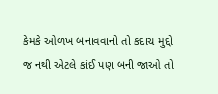કેમકે ઓળખ બનાવવાનો તો કદાચ મુદ્દો જ નથી એટલે કાંઈ પણ બની જાઓ તો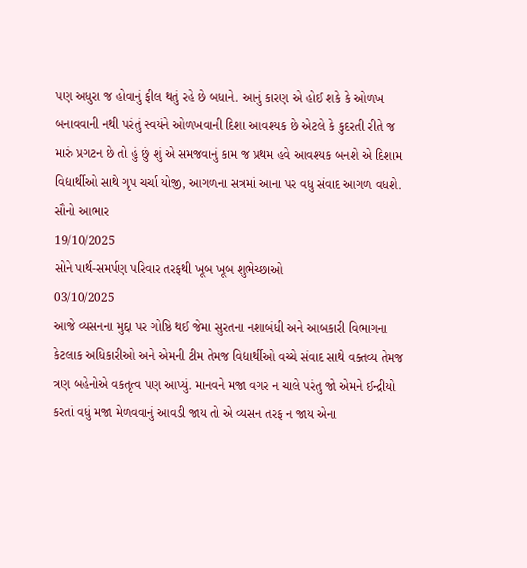પણ અધુરા જ હોવાનું ફીલ થતું રહે છે બધાને. આનું કારણ એ હોઈ શકે કે ઓળખ બનાવવાની નથી પરંતું સ્વયંને ઓળખવાની દિશા આવશ્યક છે એટલે કે કુદરતી રીતે જ મારું પ્રગટન છે તો હું છું શું એ સમજવાનું કામ જ પ્રથમ હવે આવશ્યક બનશે એ દિશામ વિદ્યાર્થીઓ સાથે ગૃપ ચર્ચા યોજી, આગળના સત્રમાં આના પર વધુ સંવાદ આગળ વધશે. સૌનો આભાર
19/10/2025
સોને પાર્થ-સમર્પણ પરિવાર તરફથી ખૂબ ખૂબ શુભેચ્છાઓ
03/10/2025
આજે વ્યસનના મુદ્દા પર ગોષ્ઠિ થઈ જેમા સુરતના નશાબંધી અને આબકારી વિભાગના કેટલાક અધિકારીઓ અને એમની ટીમ તેમજ વિદ્યાર્થીઓ વચ્ચે સંવાદ સાથે વક્તવ્ય તેમજ ત્રણ બહેનોએ વકતૃત્વ પણ આપ્યું. માનવને મજા વગર ન ચાલે પરંતુ જો એમને ઈન્દ્રીયો કરતાં વધું મજા મેળવવાનું આવડી જાય તો એ વ્યસન તરફ ન જાય એના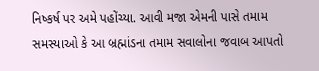નિષ્કર્ષ પર અમે પહોંચ્યા. આવી મજા એમની પાસે તમામ સમસ્યાઓ કે આ બ્રહ્માંડના તમામ સવાલોના જવાબ આપતો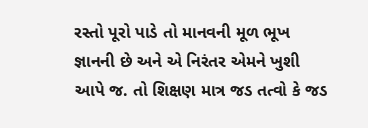રસ્તો પૂરો પાડે તો માનવની મૂળ ભૂખ જ્ઞાનની છે અને એ નિરંતર એમને ખુશી આપે જ. તો શિક્ષણ માત્ર જડ તત્વો કે જડ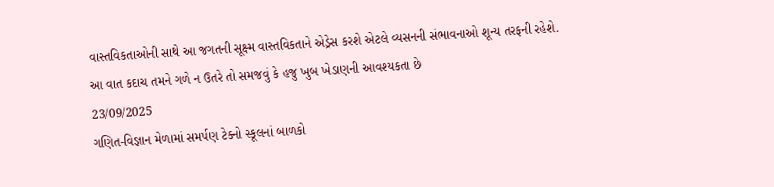વાસ્તવિકતાઓની સાથે આ જગતની સૂક્ષ્મ વાસ્તવિકતાને એડ્રેસ કરશે એટલે વ્યસનની સંભાવનાઓ શૂન્ય તરફની રહેશે. આ વાત કદાચ તમને ગળે ન ઉતરે તો સમજવું કે હજુ ખુબ ખેડાણની આવશ્યકતા છે
23/09/2025
ગણિત-વિજ્ઞાન મેળામાં સમર્પણ ટેક્નો સ્કૂલનાં બાળકો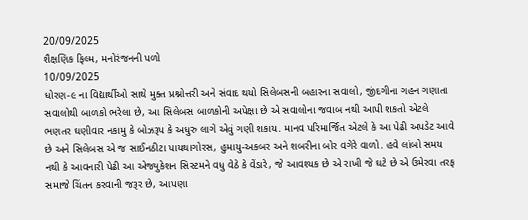20/09/2025
શૈક્ષણિક ફિલ્મ, મનોરંજનની પળો
10/09/2025
ધોરણ-૯ ના વિદ્યાર્થીઓ સાથે મુક્ત પ્રશ્નોત્તરી અને સંવાદ થયો સિલેબસની બહારના સવાલો, જીંદગીના ગહન ગણાતા સવાલોથી બાળકો ભરેલા છે, આ સિલેબસ બાળકોની અપેક્ષા છે એ સવાલોના જવાબ નથી આપી શકતો એટલે ભણતર ઘણીવાર નકામુ કે બોઝરૂપ કે અધુરુ લાગે એવું ગણી શકાય. માનવ પરિમાર્જિત એટલે કે આ પેઢી અપડેટ આવે છે અને સિલેબસ એ જ સાઈનઠીટા પાયથાગોરસ, હુમાયુ-અકબર અને શબરીના બોર વગેરે વાળો. હવે લાંબો સમય નથી કે આવનારી પેઢી આ એજ્યુકેશન સિસ્ટમને વધુ વેઠે કે વેંડારે, જે આવશ્યક છે એ રાખી જે ઘટે છે એ ઉમેરવા તરફ સમાજે ચિંતન કરવાની જરૂર છે, આપણા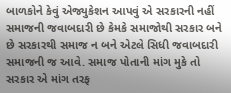બાળકોને કેવું એજ્યુકેશન આપવું એ સરકારની નહીં સમાજની જવાબદારી છે કેમકે સમાજોથી સરકાર બને છે સરકારથી સમાજ ન બને એટલે સિધી જવાબદારી સમાજની જ આવે. સમાજ પોતાની માંગ મુકે તો સરકાર એ માંગ તરફ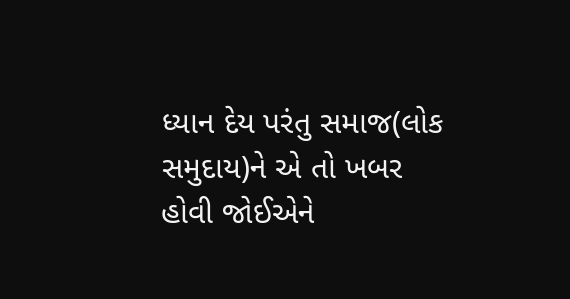ધ્યાન દેય પરંતુ સમાજ(લોક સમુદાય)ને એ તો ખબર હોવી જોઈએને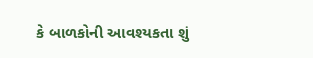કે બાળકોની આવશ્યકતા શું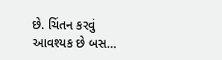છે. ચિંતન કરવું આવશ્યક છે બસ…